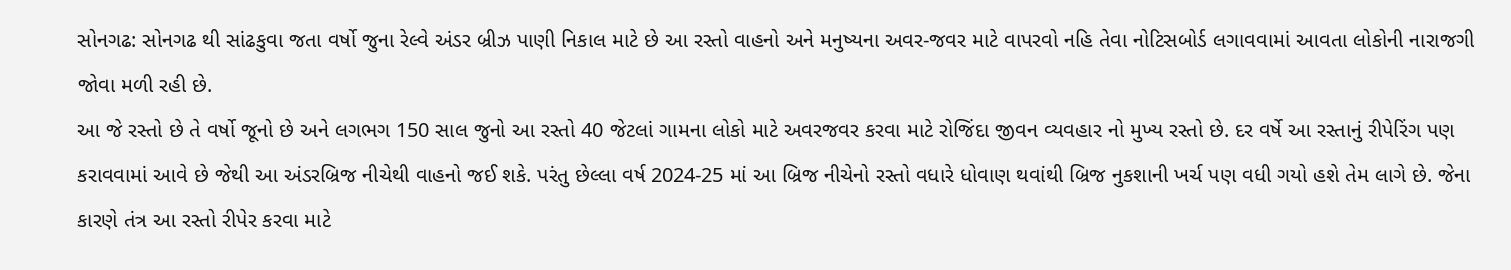સોનગઢ: સોનગઢ થી સાંઢકુવા જતા વર્ષો જુના રેલ્વે અંડર બ્રીઝ પાણી નિકાલ માટે છે આ રસ્તો વાહનો અને મનુષ્યના અવર-જવર માટે વાપરવો નહિ તેવા નોટિસબોર્ડ લગાવવામાં આવતા લોકોની નારાજગી જોવા મળી રહી છે.
આ જે રસ્તો છે તે વર્ષો જૂનો છે અને લગભગ 150 સાલ જુનો આ રસ્તો 40 જેટલાં ગામના લોકો માટે અવરજવર કરવા માટે રોજિંદા જીવન વ્યવહાર નો મુખ્ય રસ્તો છે. દર વર્ષે આ રસ્તાનું રીપેરિંગ પણ કરાવવામાં આવે છે જેથી આ અંડરબ્રિજ નીચેથી વાહનો જઈ શકે. પરંતુ છેલ્લા વર્ષ 2024-25 માં આ બ્રિજ નીચેનો રસ્તો વધારે ધોવાણ થવાંથી બ્રિજ નુકશાની ખર્ચ પણ વધી ગયો હશે તેમ લાગે છે. જેના કારણે તંત્ર આ રસ્તો રીપેર કરવા માટે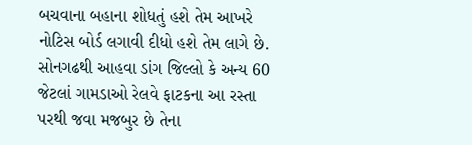બચવાના બહાના શોધતું હશે તેમ આખરે નોટિસ બોર્ડ લગાવી દીધો હશે તેમ લાગે છે.
સોનગઢથી આહવા ડાંગ જિલ્લો કે અન્ય 60 જેટલાં ગામડાઓ રેલવે ફાટકના આ રસ્તા પરથી જવા મજબુર છે તેના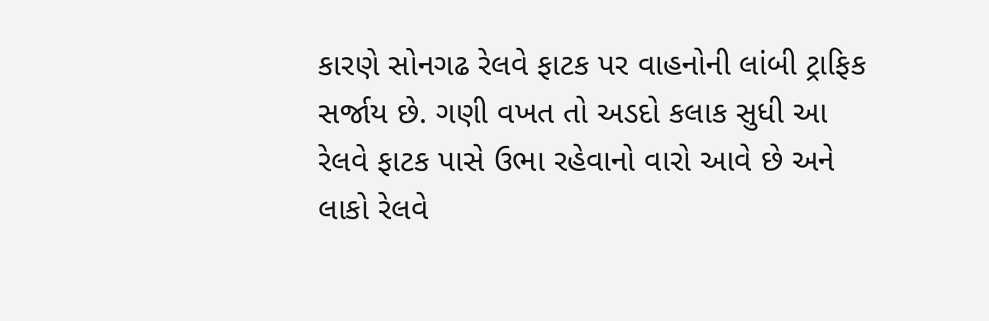કારણે સોનગઢ રેલવે ફાટક પર વાહનોની લાંબી ટ્રાફિક સર્જાય છે. ગણી વખત તો અડદો કલાક સુધી આ રેલવે ફાટક પાસે ઉભા રહેવાનો વારો આવે છે અને લાકો રેલવે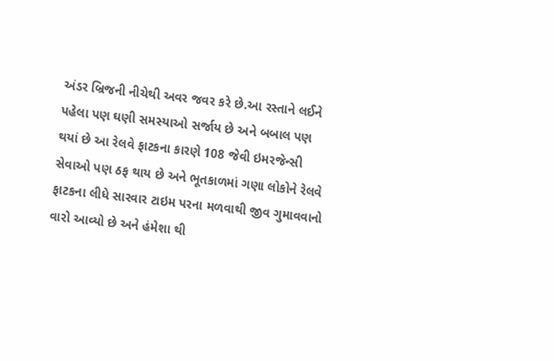અંડર બ્રિજની નીચેથી અવર જવર કરે છે.આ રસ્તાને લઈને પહેલા પણ ઘણી સમસ્યાઓ સર્જાય છે અને બબાલ પણ થયાં છે આ રેલવે ફાટકના કારણે 108 જેવી ઇમરજેન્સી સેવાઓ પણ ઠફ થાય છે અને ભૂતકાળમાં ગણા લોકોને રેલવે ફાટકના લીધે સારવાર ટાઇમ પરના મળવાથી જીવ ગુમાવવાનો વારો આવ્યો છે અને હંમેશા થી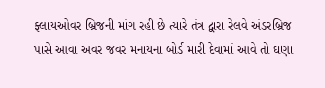ફ્લાયઓવર બ્રિજની માંગ રહી છે ત્યારે તંત્ર દ્વારા રેલવે અંડરબ્રિજ પાસે આવા અવર જવર મનાયના બોર્ડ મારી દેવામાં આવે તો ઘણા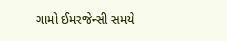ગામો ઈમરજેન્સી સમયે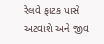રેલવે ફાટક પાસે અટવાશે અને જીવ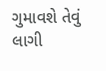ગુમાવશે તેવું લાગી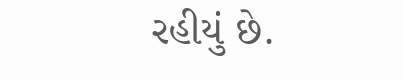રહીયું છે.